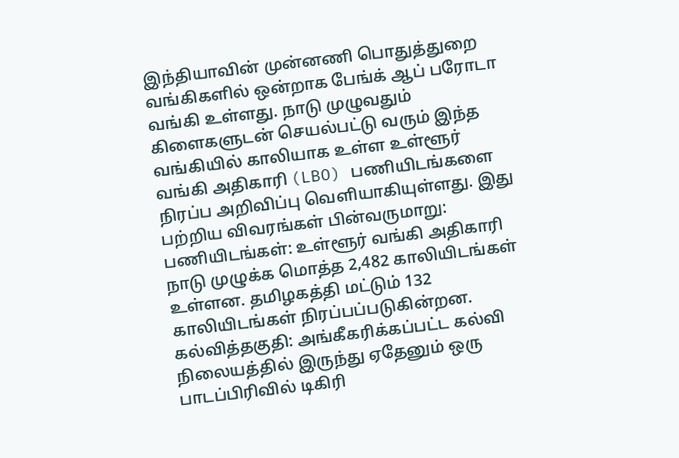இந்தியாவின் முன்னணி பொதுத்துறை வங்கிகளில் ஒன்றாக பேங்க் ஆப் பரோடா வங்கி உள்ளது. நாடு முழுவதும் கிளைகளுடன் செயல்பட்டு வரும் இந்த வங்கியில் காலியாக உள்ள உள்ளூர் வங்கி அதிகாரி (LBO) பணியிடங்களை நிரப்ப அறிவிப்பு வெளியாகியுள்ளது. இது பற்றிய விவரங்கள் பின்வருமாறு: பணியிடங்கள்: உள்ளூர் வங்கி அதிகாரி நாடு முழுக்க மொத்த 2,482 காலியிடங்கள் உள்ளன. தமிழகத்தி மட்டும் 132 காலியிடங்கள் நிரப்பப்படுகின்றன. கல்வித்தகுதி: அங்கீகரிக்கப்பட்ட கல்வி நிலையத்தில் இருந்து ஏதேனும் ஒரு பாடப்பிரிவில் டிகிரி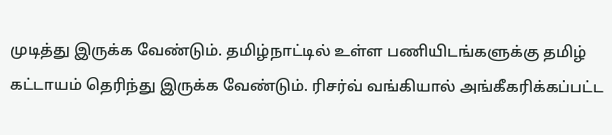முடித்து இருக்க வேண்டும். தமிழ்நாட்டில் உள்ள பணியிடங்களுக்கு தமிழ் கட்டாயம் தெரிந்து இருக்க வேண்டும். ரிசர்வ் வங்கியால் அங்கீகரிக்கப்பட்ட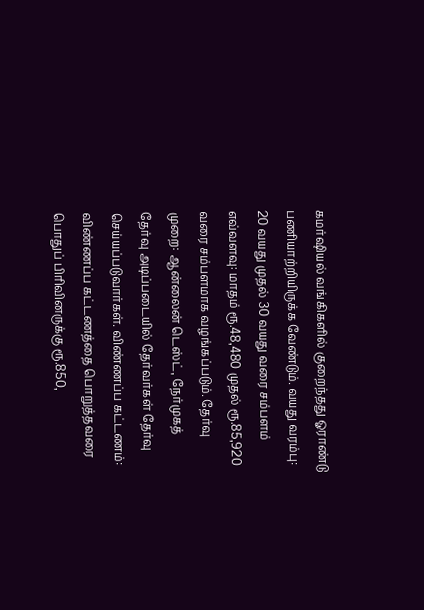கமர்ஷியல் வங்கிகளில் குறைந்தது ஓராண்டு பணியாற்றியிருக்க வேண்டும். வயது வரம்பு: 20 வயது முதல் 30 வயது வரை சம்பளம் எவ்வளவு: மாதம் ரூ.48,480 முதல் ரூ.85,920 வரை சம்பளமாக வழங்கப்படும். தேர்வு முறை: ஆன்லைன் டெஸ்ட், நேர்முகத் தேர்வு அடிப்படையில் தேர்வர்கள் தேர்வு செய்யப்படுவார்கள். விண்ணப்ப கட்டணம்: விண்ணப்ப கட்டணத்தை பொறுத்தவரை பொதுப் பிரிவினருக்கு ரூ.850,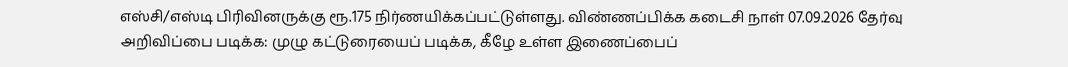எஸ்சி/எஸ்டி பிரிவினருக்கு ரூ.175 நிர்ணயிக்கப்பட்டுள்ளது. விண்ணப்பிக்க கடைசி நாள் 07.09.2026 தேர்வு அறிவிப்பை படிக்க: முழு கட்டுரையைப் படிக்க, கீழே உள்ள இணைப்பைப்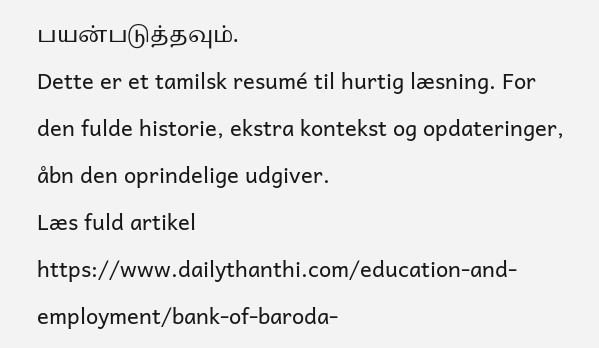பயன்படுத்தவும்.
Dette er et tamilsk resumé til hurtig læsning. For den fulde historie, ekstra kontekst og opdateringer, åbn den oprindelige udgiver.
Læs fuld artikel
https://www.dailythanthi.com/education-and-employment/bank-of-baroda-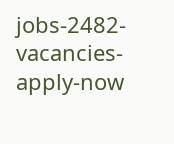jobs-2482-vacancies-apply-now